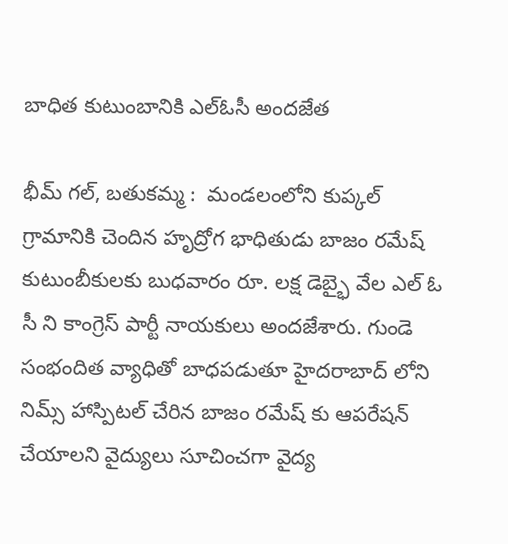బాధిత కుటుంబానికి ఎల్ఓసీ అందజేత

భీమ్ గల్, బతుకమ్మ :  మండలంలోని కుప్కల్ గ్రామానికి చెందిన హృద్రోగ భాధితుడు బాజం రమేష్ కుటుంబీకులకు బుధవారం రూ. లక్ష డెబ్భై వేల ఎల్ ఓ సీ ని కాంగ్రెస్ పార్టీ నాయకులు అందజేశారు. గుండె సంభందిత వ్యాధితో బాధపడుతూ హైదరాబాద్ లోని నిమ్స్ హాస్పిటల్ చేరిన బాజం రమేష్ కు ఆపరేషన్ చేయాలని వైద్యులు సూచించగా వైద్య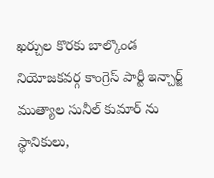ఖర్చుల కొరకు బాల్కొండ నియోజకవర్గ కాంగ్రెస్ పార్టీ ఇన్చార్జ్ ముత్యాల సునీల్ కుమార్ ను స్థానికులు,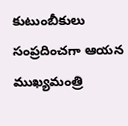కుటుంబీకులు సంప్రదించగా ఆయన ముఖ్యమంత్రి